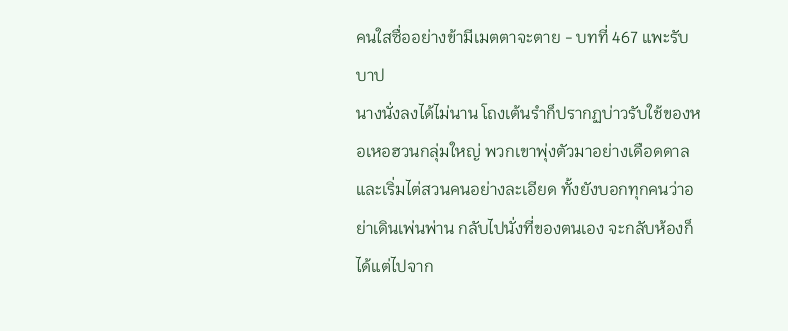คนใสซื่ออย่างข้ามีเมตตาจะตาย - บทที่ 467 แพะรับบาป
นางนั่งลงได้ไม่นาน โถงเต้นรำก็ปรากฏบ่าวรับใช้ของหอเหอฮวนกลุ่มใหญ่ พวกเขาพุ่งตัวมาอย่างเดือดดาลและเริ่มไต่สวนคนอย่างละเอียด ทั้งยังบอกทุกคนว่าอย่าเดินเพ่นพ่าน กลับไปนั่งที่ของตนเอง จะกลับห้องก็ได้แต่ไปจาก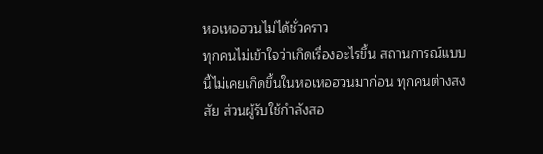หอเหอฮวนไม่ได้ชั่วคราว
ทุกคนไม่เข้าใจว่าเกิดเรื่องอะไรขึ้น สถานการณ์แบบนี้ไม่เคยเกิดขึ้นในหอเหอฮวนมาก่อน ทุกคนต่างสงสัย ส่วนผู้รับใช้กำลังสอ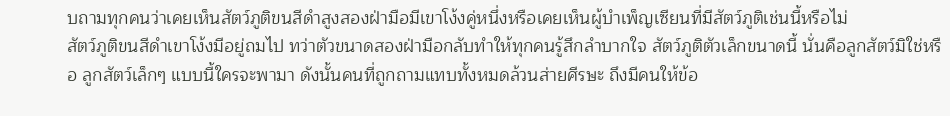บถามทุกคนว่าเคยเห็นสัตว์ภูติขนสีดำสูงสองฝ่ามือมีเขาโง้งคู่หนึ่งหรือเคยเห็นผู้บำเพ็ญเซียนที่มีสัตว์ภูติเช่นนี้หรือไม่
สัตว์ภูติขนสีดำเขาโง้งมีอยู่ถมไป ทว่าตัวขนาดสองฝ่ามือกลับทำให้ทุกคนรู้สึกลำบากใจ สัตว์ภูติตัวเล็กขนาดนี้ นั่นคือลูกสัตว์มิใช่หรือ ลูกสัตว์เล็กๆ แบบนี้ใครจะพามา ดังนั้นคนที่ถูกถามแทบทั้งหมดล้วนส่ายศีรษะ ถึงมีคนให้ข้อ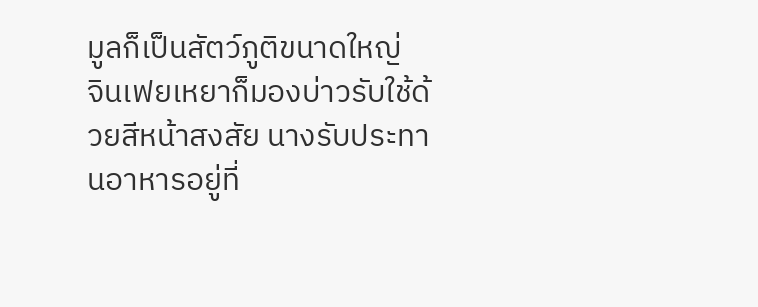มูลก็เป็นสัตว์ภูติขนาดใหญ่
จินเฟยเหยาก็มองบ่าวรับใช้ด้วยสีหน้าสงสัย นางรับประทานอาหารอยู่ที่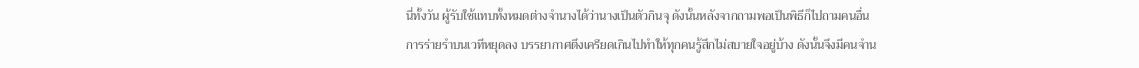นี่ทั้งวัน ผู้รับใช้แทบทั้งหมดต่างจำนางได้ว่านางเป็นตัวกินจุ ดังนั้นหลังจากถามพอเป็นพิธีก็ไปถามคนอื่น
การร่ายรำบนเวทีหยุดลง บรรยากาศตึงเครียดเกินไปทำให้ทุกคนรู้สึกไม่สบายใจอยู่บ้าง ดังนั้นจึงมีคนจำน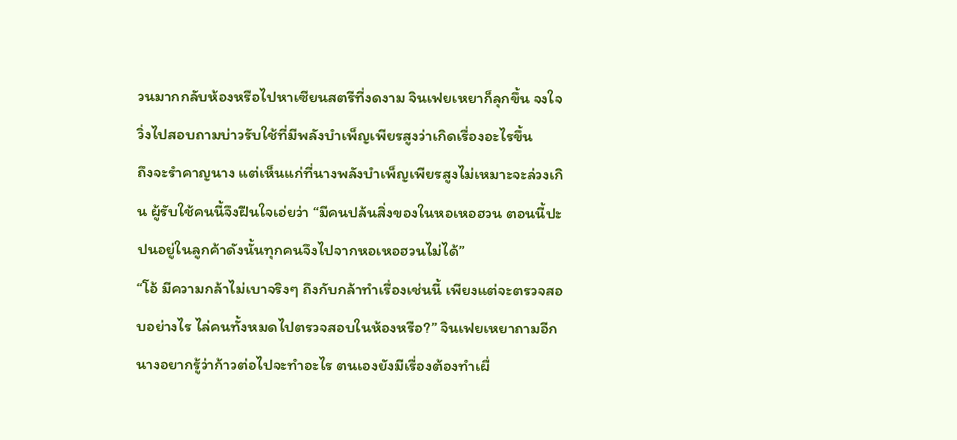วนมากกลับห้องหรือไปหาเซียนสตรีที่งดงาม จินเฟยเหยาก็ลุกขึ้น จงใจวิ่งไปสอบถามบ่าวรับใช้ที่มีพลังบำเพ็ญเพียรสูงว่าเกิดเรื่องอะไรขึ้น
ถึงจะรำคาญนาง แต่เห็นแก่ที่นางพลังบำเพ็ญเพียรสูงไม่เหมาะจะล่วงเกิน ผู้รับใช้คนนี้จึงฝืนใจเอ่ยว่า “มีคนปล้นสิ่งของในหอเหอฮวน ตอนนี้ปะปนอยู่ในลูกค้าดังนั้นทุกคนจึงไปจากหอเหอฮวนไม่ได้”
“โอ้ มีความกล้าไม่เบาจริงๆ ถึงกับกล้าทำเรื่องเช่นนี้ เพียงแต่จะตรวจสอบอย่างไร ไล่คนทั้งหมดไปตรวจสอบในห้องหรือ?” จินเฟยเหยาถามอีก นางอยากรู้ว่าก้าวต่อไปจะทำอะไร ตนเองยังมีเรื่องต้องทำเผื่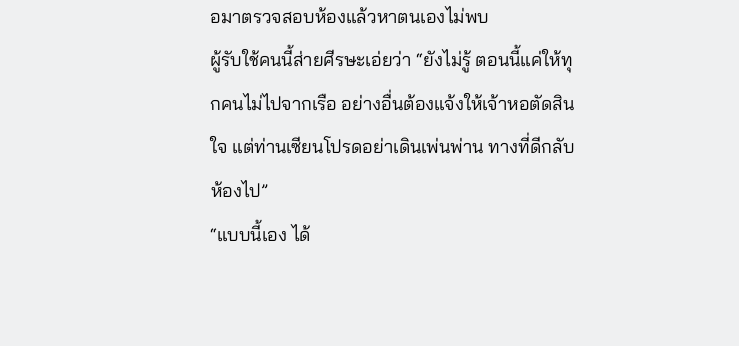อมาตรวจสอบห้องแล้วหาตนเองไม่พบ
ผู้รับใช้คนนี้ส่ายศีรษะเอ่ยว่า “ยังไม่รู้ ตอนนี้แค่ให้ทุกคนไม่ไปจากเรือ อย่างอื่นต้องแจ้งให้เจ้าหอตัดสินใจ แต่ท่านเซียนโปรดอย่าเดินเพ่นพ่าน ทางที่ดีกลับห้องไป”
“แบบนี้เอง ได้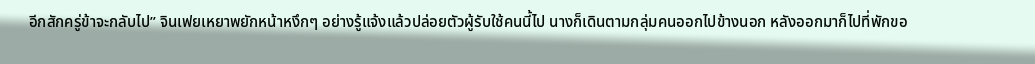อีกสักครู่ข้าจะกลับไป” จินเฟยเหยาพยักหน้าหงึกๆ อย่างรู้แจ้งแล้วปล่อยตัวผู้รับใช้คนนี้ไป นางก็เดินตามกลุ่มคนออกไปข้างนอก หลังออกมาก็ไปที่พักขอ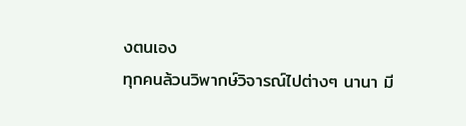งตนเอง
ทุกคนล้วนวิพากษ์วิจารณ์ไปต่างๆ นานา มี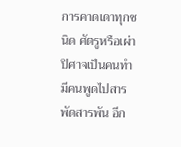การคาดเดาทุกชนิด ศัตรูหรือเผ่าปิศาจเป็นคนทำ มีคนพูดไปสารพัดสารพัน อีก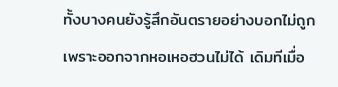ทั้งบางคนยังรู้สึกอันตรายอย่างบอกไม่ถูกเพราะออกจากหอเหอฮวนไม่ได้ เดิมทีเมื่อ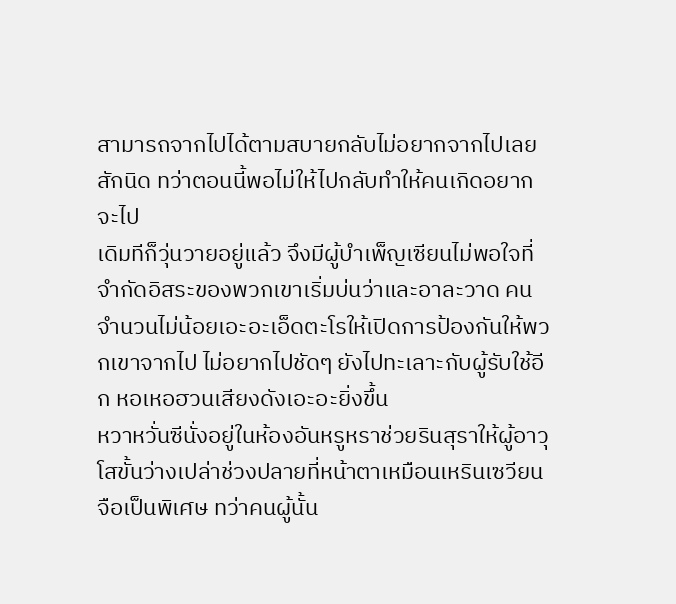สามารถจากไปได้ตามสบายกลับไม่อยากจากไปเลยสักนิด ทว่าตอนนี้พอไม่ให้ไปกลับทำให้คนเกิดอยากจะไป
เดิมทีก็วุ่นวายอยู่แล้ว จึงมีผู้บำเพ็ญเซียนไม่พอใจที่จำกัดอิสระของพวกเขาเริ่มบ่นว่าและอาละวาด คนจำนวนไม่น้อยเอะอะเอ็ดตะโรให้เปิดการป้องกันให้พวกเขาจากไป ไม่อยากไปชัดๆ ยังไปทะเลาะกับผู้รับใช้อีก หอเหอฮวนเสียงดังเอะอะยิ่งขึ้น
หวาหวั่นซีนั่งอยู่ในห้องอันหรูหราช่วยรินสุราให้ผู้อาวุโสขั้นว่างเปล่าช่วงปลายที่หน้าตาเหมือนเหรินเซวียนจือเป็นพิเศษ ทว่าคนผู้นั้น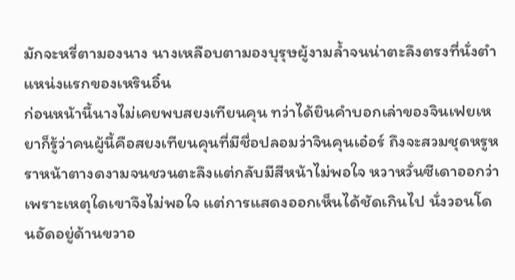มักจะหรี่ตามองนาง นางเหลือบตามองบุรุษผู้งามล้ำจนน่าตะลึงตรงที่นั่งตำแหน่งแรกของเหรินอิ๋น
ก่อนหน้านี้นางไม่เคยพบสยงเทียนคุน ทว่าได้ยินคำบอกเล่าของจินเฟยเหยาก็รู้ว่าคนผู้นี้คือสยงเทียนคุนที่มีชื่อปลอมว่าจินคุนเอ๋อร์ ถึงจะสวมชุดหรูหราหน้าตางดงามจนชวนตะลึงแต่กลับมีสีหน้าไม่พอใจ หวาหวั่นซีเดาออกว่าเพราะเหตุใดเขาจึงไม่พอใจ แต่การแสดงออกเห็นได้ชัดเกินไป นั่งวอนโดนอัดอยู่ด้านขวาอ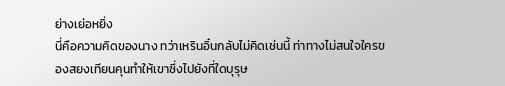ย่างเย่อหยิ่ง
นี่คือความคิดของนาง ทว่าเหรินอิ๋นกลับไม่คิดเช่นนี้ ท่าทางไม่สนใจใครของสยงเทียนคุนทำให้เขาซึ่งไปยังที่ใดบุรุษ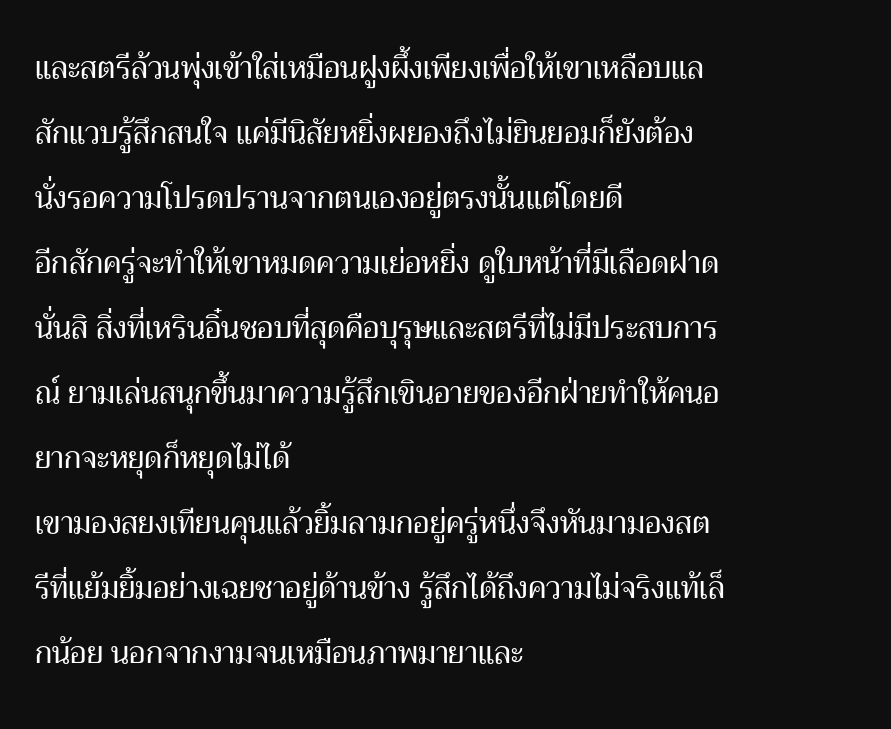และสตรีล้วนพุ่งเข้าใส่เหมือนฝูงผึ้งเพียงเพื่อให้เขาเหลือบแลสักแวบรู้สึกสนใจ แค่มีนิสัยหยิ่งผยองถึงไม่ยินยอมก็ยังต้องนั่งรอความโปรดปรานจากตนเองอยู่ตรงนั้นแต่โดยดี
อีกสักครู่จะทำให้เขาหมดความเย่อหยิ่ง ดูใบหน้าที่มีเลือดฝาดนั่นสิ สิ่งที่เหรินอิ๋นชอบที่สุดคือบุรุษและสตรีที่ไม่มีประสบการณ์ ยามเล่นสนุกขึ้นมาความรู้สึกเขินอายของอีกฝ่ายทำให้คนอยากจะหยุดก็หยุดไม่ได้
เขามองสยงเทียนคุนแล้วยิ้มลามกอยู่ครู่หนึ่งจึงหันมามองสตรีที่แย้มยิ้มอย่างเฉยชาอยู่ด้านข้าง รู้สึกได้ถึงความไม่จริงแท้เล็กน้อย นอกจากงามจนเหมือนภาพมายาและ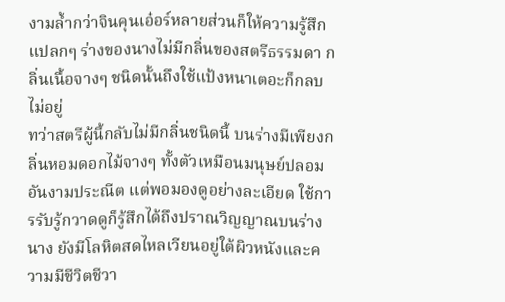งามล้ำกว่าจินคุนเอ๋อร์หลายส่วนก็ให้ความรู้สึกแปลกๆ ร่างของนางไม่มีกลิ่นของสตรีธรรมดา กลิ่นเนื้อจางๆ ชนิดนั้นถึงใช้แป้งหนาเตอะก็กลบไม่อยู่
ทว่าสตรีผู้นี้กลับไม่มีกลิ่นชนิดนี้ บนร่างมีเพียงกลิ่นหอมดอกไม้จางๆ ทั้งตัวเหมือนมนุษย์ปลอมอันงามประณีต แต่พอมองดูอย่างละเอียด ใช้การรับรู้กวาดดูก็รู้สึกได้ถึงปราณวิญญาณบนร่างนาง ยังมีโลหิตสดไหลเวียนอยู่ใต้ผิวหนังและความมีชีวิตชีวา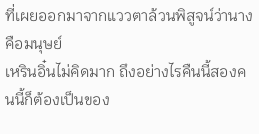ที่เผยออกมาจากแววตาล้วนพิสูจน์ว่านางคือมนุษย์
เหรินอิ๋นไม่คิดมาก ถึงอย่างไรคืนนี้สองคนนี้ก็ต้องเป็นของ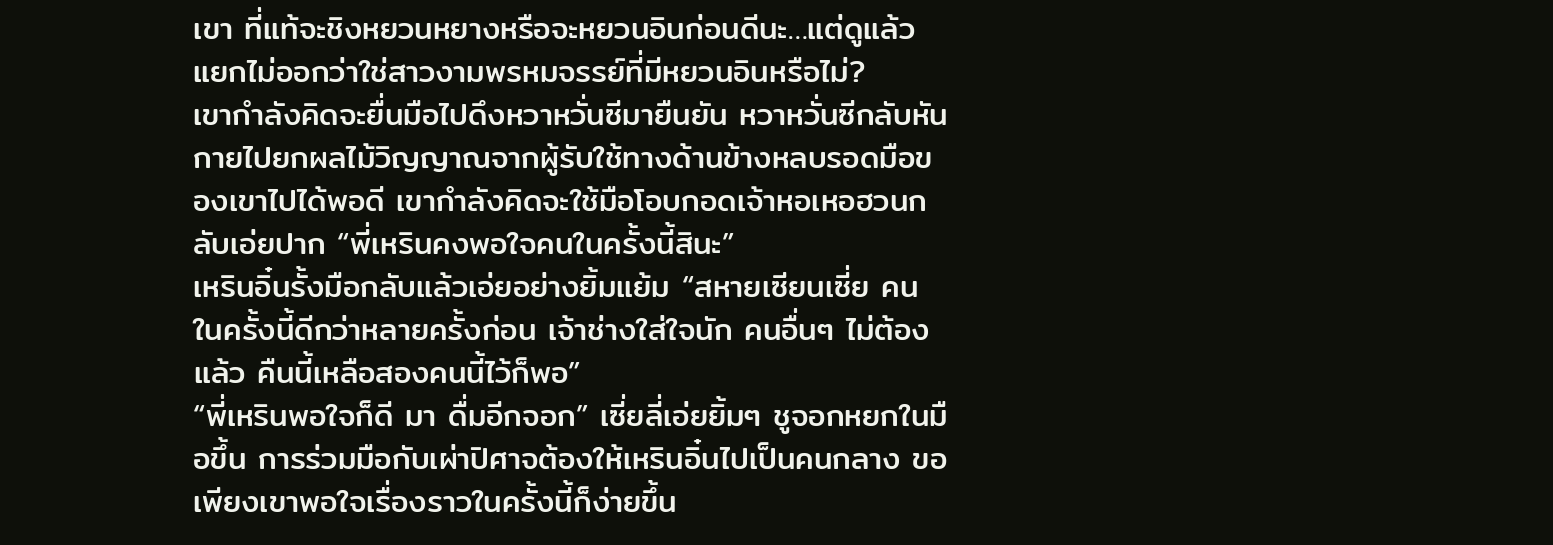เขา ที่แท้จะชิงหยวนหยางหรือจะหยวนอินก่อนดีนะ…แต่ดูแล้วแยกไม่ออกว่าใช่สาวงามพรหมจรรย์ที่มีหยวนอินหรือไม่?
เขากำลังคิดจะยื่นมือไปดึงหวาหวั่นซีมายืนยัน หวาหวั่นซีกลับหันกายไปยกผลไม้วิญญาณจากผู้รับใช้ทางด้านข้างหลบรอดมือของเขาไปได้พอดี เขากำลังคิดจะใช้มือโอบกอดเจ้าหอเหอฮวนกลับเอ่ยปาก “พี่เหรินคงพอใจคนในครั้งนี้สินะ”
เหรินอิ๋นรั้งมือกลับแล้วเอ่ยอย่างยิ้มแย้ม “สหายเซียนเซี่ย คนในครั้งนี้ดีกว่าหลายครั้งก่อน เจ้าช่างใส่ใจนัก คนอื่นๆ ไม่ต้องแล้ว คืนนี้เหลือสองคนนี้ไว้ก็พอ”
“พี่เหรินพอใจก็ดี มา ดื่มอีกจอก” เซี่ยลี่เอ่ยยิ้มๆ ชูจอกหยกในมือขึ้น การร่วมมือกับเผ่าปิศาจต้องให้เหรินอิ๋นไปเป็นคนกลาง ขอเพียงเขาพอใจเรื่องราวในครั้งนี้ก็ง่ายขึ้น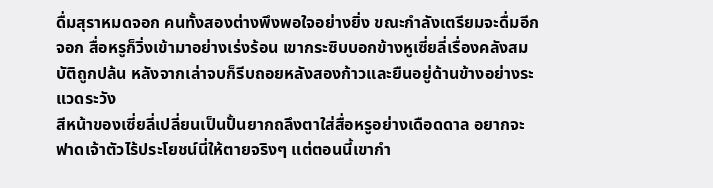ดื่มสุราหมดจอก คนทั้งสองต่างพึงพอใจอย่างยิ่ง ขณะกำลังเตรียมจะดื่มอีกจอก สื่อหรูก็วิ่งเข้ามาอย่างเร่งร้อน เขากระซิบบอกข้างหูเซี่ยลี่เรื่องคลังสมบัติถูกปล้น หลังจากเล่าจบก็รีบถอยหลังสองก้าวและยืนอยู่ด้านข้างอย่างระแวดระวัง
สีหน้าของเซี่ยลี่เปลี่ยนเป็นปั้นยากถลึงตาใส่สื่อหรูอย่างเดือดดาล อยากจะฟาดเจ้าตัวไร้ประโยชน์นี่ให้ตายจริงๆ แต่ตอนนี้เขากำ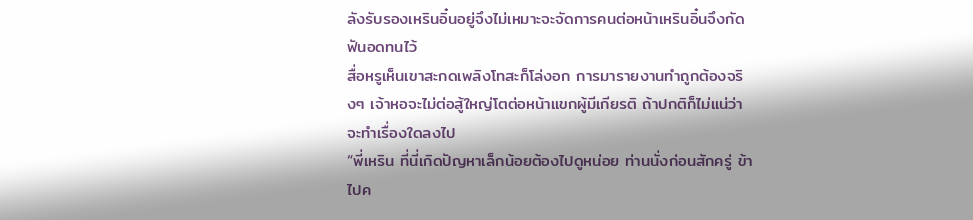ลังรับรองเหรินอิ๋นอยู่จึงไม่เหมาะจะจัดการคนต่อหน้าเหรินอิ๋นจึงกัดฟันอดทนไว้
สื่อหรูเห็นเขาสะกดเพลิงโทสะก็โล่งอก การมารายงานทำถูกต้องจริงๆ เจ้าหอจะไม่ต่อสู้ใหญ่โตต่อหน้าแขกผู้มีเกียรติ ถ้าปกติก็ไม่แน่ว่าจะทำเรื่องใดลงไป
“พี่เหริน ที่นี่เกิดปัญหาเล็กน้อยต้องไปดูหน่อย ท่านนั่งก่อนสักครู่ ข้าไปค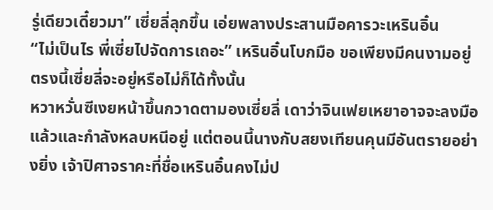รู่เดียวเดี๋ยวมา” เซี่ยลี่ลุกขึ้น เอ่ยพลางประสานมือคารวะเหรินอิ๋น
“ไม่เป็นไร พี่เซี่ยไปจัดการเถอะ” เหรินอิ๋นโบกมือ ขอเพียงมีคนงามอยู่ตรงนี้เซี่ยลี่จะอยู่หรือไม่ก็ได้ทั้งนั้น
หวาหวั่นซีเงยหน้าขึ้นกวาดตามองเซี่ยลี่ เดาว่าจินเฟยเหยาอาจจะลงมือแล้วและกำลังหลบหนีอยู่ แต่ตอนนี้นางกับสยงเทียนคุนมีอันตรายอย่างยิ่ง เจ้าปิศาจราคะที่ชื่อเหรินอิ๋นคงไม่ป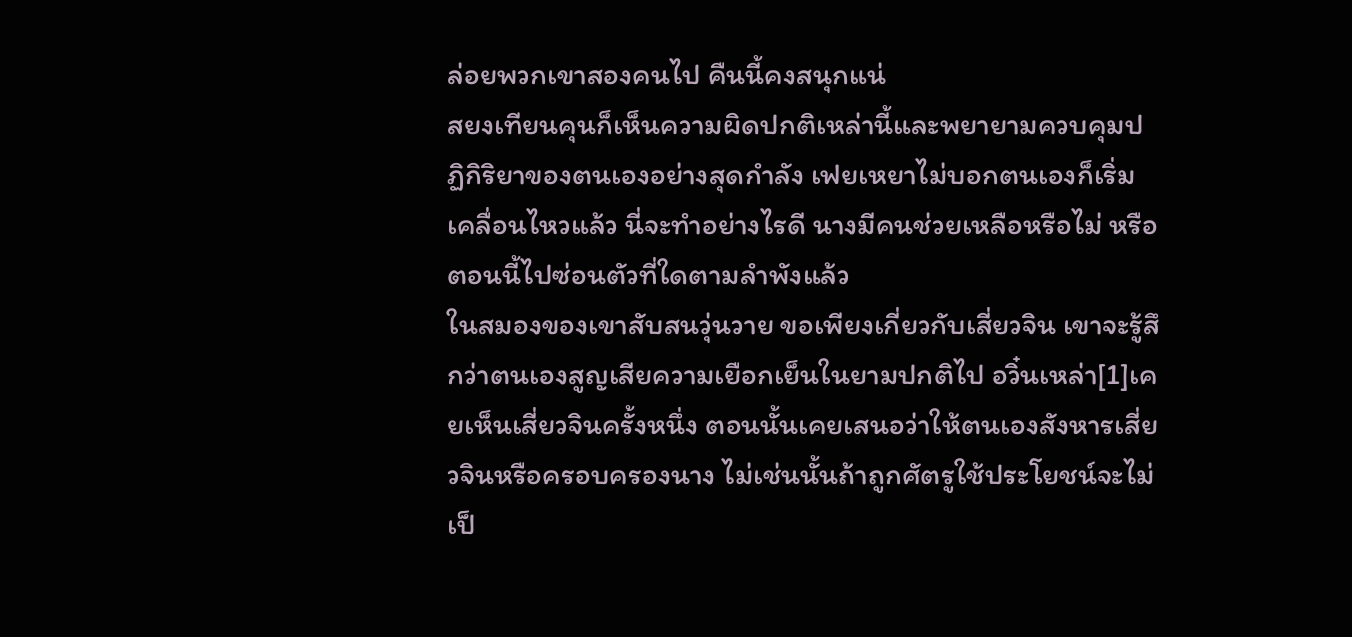ล่อยพวกเขาสองคนไป คืนนี้คงสนุกแน่
สยงเทียนคุนก็เห็นความผิดปกติเหล่านี้และพยายามควบคุมปฏิกิริยาของตนเองอย่างสุดกำลัง เฟยเหยาไม่บอกตนเองก็เริ่มเคลื่อนไหวแล้ว นี่จะทำอย่างไรดี นางมีคนช่วยเหลือหรือไม่ หรือตอนนี้ไปซ่อนตัวที่ใดตามลำพังแล้ว
ในสมองของเขาสับสนวุ่นวาย ขอเพียงเกี่ยวกับเสี่ยวจิน เขาจะรู้สึกว่าตนเองสูญเสียความเยือกเย็นในยามปกติไป อวิ๋นเหล่า[1]เคยเห็นเสี่ยวจินครั้งหนึ่ง ตอนนั้นเคยเสนอว่าให้ตนเองสังหารเสี่ยวจินหรือครอบครองนาง ไม่เช่นนั้นถ้าถูกศัตรูใช้ประโยชน์จะไม่เป็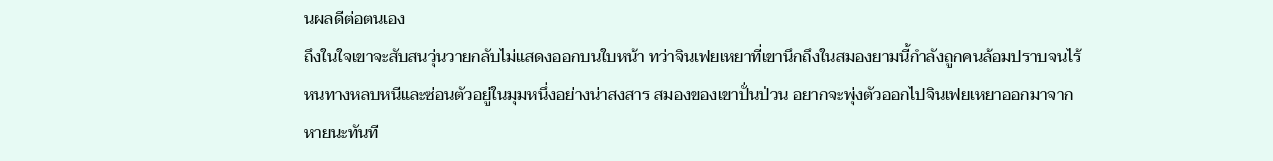นผลดีต่อตนเอง
ถึงในใจเขาจะสับสนวุ่นวายกลับไม่แสดงออกบนใบหน้า ทว่าจินเฟยเหยาที่เขานึกถึงในสมองยามนี้กำลังถูกคนล้อมปราบจนไร้หนทางหลบหนีและซ่อนตัวอยู่ในมุมหนึ่งอย่างน่าสงสาร สมองของเขาปั่นป่วน อยากจะพุ่งตัวออกไปจินเฟยเหยาออกมาจากหายนะทันที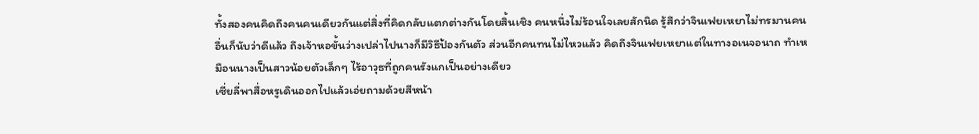ทั้งสองคนคิดถึงคนคนเดียวกันแต่สิ่งที่คิดกลับแตกต่างกันโดยสิ้นเชิง คนหนึ่งไม่ร้อนใจเลยสักนิด รู้สึกว่าจินเฟยเหยาไม่ทรมานคนอื่นก็นับว่าดีแล้ว ถึงเจ้าหอขั้นว่างเปล่าไปนางก็มีวิธีป้องกันตัว ส่วนอีกคนทนไม่ไหวแล้ว คิดถึงจินเฟยเหยาแต่ในทางอเนจอนาถ ทำเหมือนนางเป็นสาวน้อยตัวเล็กๆ ไร้อาวุธที่ถูกคนรังแกเป็นอย่างเดียว
เซี่ยลี่พาสื่อหรูเดินออกไปแล้วเอ่ยถามด้วยสีหน้า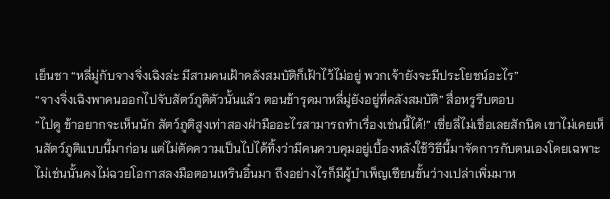เย็นชา “หลี่มู่กับจางจิ่งเฉิงล่ะ มีสามคนเฝ้าคลังสมบัติก็เฝ้าไว้ไม่อยู่ พวกเจ้ายังจะมีประโยชน์อะไร”
“จางจิ่งเฉิงพาคนออกไปจับสัตว์ภูติตัวนั้นแล้ว ตอนข้ารุดมาหลี่มู่ยังอยู่ที่คลังสมบัติ” สื่อหรูรีบตอบ
“ไปดู ข้าอยากจะเห็นนัก สัตว์ภูติสูงเท่าสองฝ่ามืออะไรสามารถทำเรื่องเช่นนี้ได้!” เซี่ยลี่ไม่เชื่อเลยสักนิด เขาไม่เคยเห็นสัตว์ภูติแบบนี้มาก่อน แต่ไม่ตัดความเป็นไปได้ทิ้งว่ามีคนควบคุมอยู่เบื้องหลังใช้วิธีนี้มาจัดการกับตนเองโดยเฉพาะ ไม่เช่นนั้นคงไม่ฉวยโอกาสลงมือตอนเหรินอิ๋นมา ถึงอย่างไรก็มีผู้บำเพ็ญเซียนขั้นว่างเปล่าเพิ่มมาห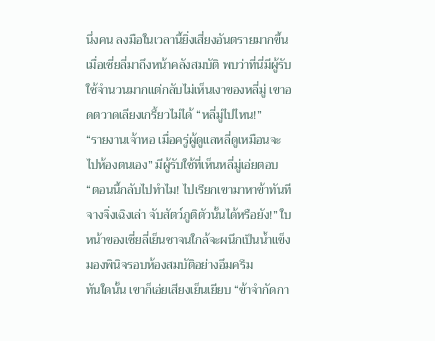นึ่งคน ลงมือในเวลานี้ยิ่งเสี่ยงอันตรายมากขึ้น
เมื่อเซี่ยลี่มาถึงหน้าคลังสมบัติ พบว่าที่นี่มีผู้รับใช้จำนวนมากแต่กลับไม่เห็นเงาของหลี่มู่ เขาอดตวาดเลียงเกรี้ยวไม่ได้ “หลี่มู่ไปไหน!”
“รายงานเจ้าหอ เมื่อครู่ผู้ดูแลหลี่ดูเหมือนจะไปห้องตนเอง” มีผู้รับใช้ที่เห็นหลี่มู่เอ่ยตอบ
“ตอนนี้กลับไปทำไม! ไปเรียกเขามาหาข้าทันที จางจิ่งเฉิงเล่า จับสัตว์ภูติตัวนั้นได้หรือยัง!” ใบหน้าของเซี่ยลี่เย็นชาจนใกล้จะผนึกเป็นน้ำแข็ง มองพินิจรอบห้องสมบัติอย่างอึมครึม
ทันใดนั้น เขาก็เอ่ยเสียงเย็นเยียบ “ข้าจำกัดกา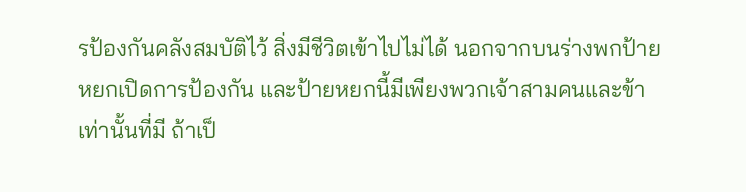รป้องกันคลังสมบัติไว้ สิ่งมีชีวิตเข้าไปไม่ได้ นอกจากบนร่างพกป้ายหยกเปิดการป้องกัน และป้ายหยกนี้มีเพียงพวกเจ้าสามคนและข้าเท่านั้นที่มี ถ้าเป็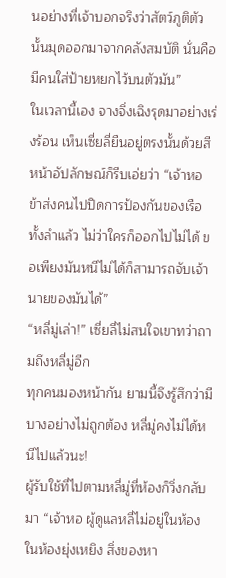นอย่างที่เจ้าบอกจริงว่าสัตว์ภูติตัวนั้นมุดออกมาจากคลังสมบัติ นั่นคือมีคนใส่ป้ายหยกไว้บนตัวมัน”
ในเวลานี้เอง จางจิ่งเฉิงรุดมาอย่างเร่งร้อน เห็นเซี่ยลี่ยืนอยู่ตรงนั้นด้วยสีหน้าอัปลักษณ์ก็รีบเอ่ยว่า “เจ้าหอ ข้าส่งคนไปปิดการป้องกันของเรือทั้งลำแล้ว ไม่ว่าใครก็ออกไปไม่ได้ ขอเพียงมันหนีไม่ได้ก็สามารถจับเจ้านายของมันได้”
“หลี่มู่เล่า!” เซี่ยลี่ไม่สนใจเขาทว่าถามถึงหลี่มู่อีก
ทุกคนมองหน้ากัน ยามนี้จึงรู้สึกว่ามีบางอย่างไม่ถูกต้อง หลี่มู่คงไม่ได้หนีไปแล้วนะ!
ผู้รับใช้ที่ไปตามหลี่มู่ที่ห้องก็วิ่งกลับมา “เจ้าหอ ผู้ดูแลหลี่ไม่อยู่ในห้อง ในห้องยุ่งเหยิง สิ่งของหา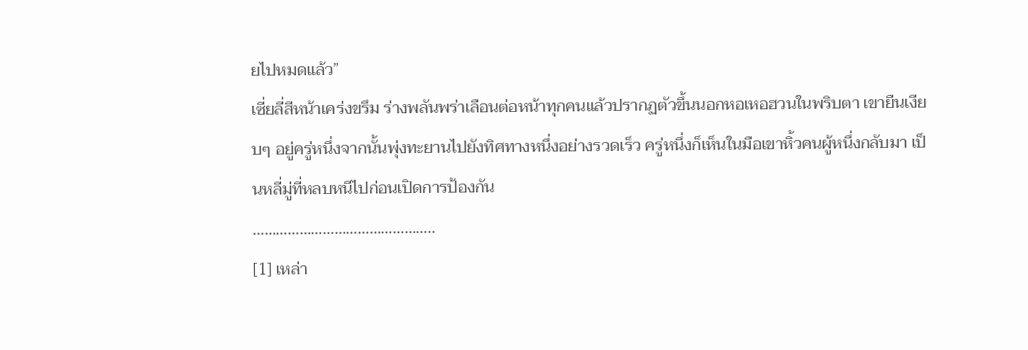ยไปหมดแล้ว”
เซี่ยลี่สีหน้าเคร่งขรึม ร่างพลันพร่าเลือนต่อหน้าทุกคนแล้วปรากฏตัวขึ้นนอกหอเหอฮวนในพริบตา เขายืนเงียบๆ อยู่ครู่หนึ่งจากนั้นพุ่งทะยานไปยังทิศทางหนึ่งอย่างรวดเร็ว ครู่หนึ่งก็เห็นในมือเขาหิ้วคนผู้หนึ่งกลับมา เป็นหลี่มู่ที่หลบหนีไปก่อนเปิดการป้องกัน
………………………………………..
[1] เหล่า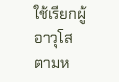ใช้เรียกผู้อาวุโสตามห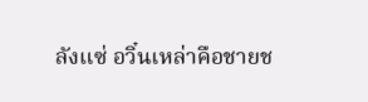ลังแซ่ อวิ๋นเหล่าคือชายช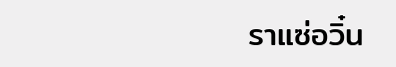ราแซ่อวิ๋น